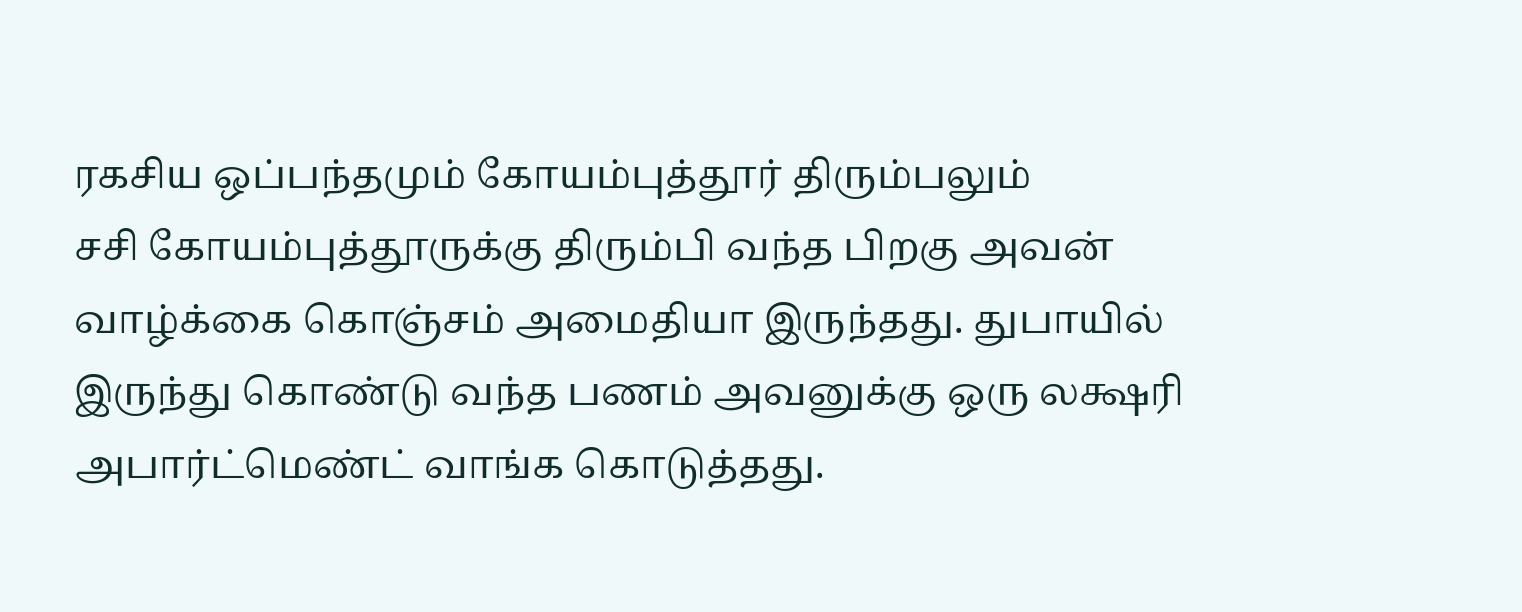ரகசிய ஒப்பந்தமும் கோயம்புத்தூர் திரும்பலும்
சசி கோயம்புத்தூருக்கு திரும்பி வந்த பிறகு அவன் வாழ்க்கை கொஞ்சம் அமைதியா இருந்தது. துபாயில் இருந்து கொண்டு வந்த பணம் அவனுக்கு ஒரு லக்ஷரி அபார்ட்மெண்ட் வாங்க கொடுத்தது.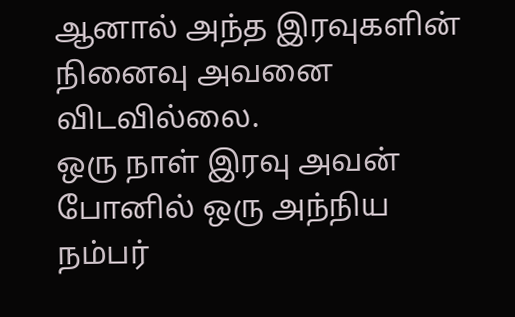ஆனால் அந்த இரவுகளின் நினைவு அவனை விடவில்லை.
ஒரு நாள் இரவு அவன் போனில் ஒரு அந்நிய நம்பர்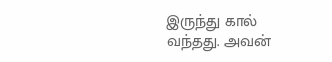இருந்து கால் வந்தது. அவன்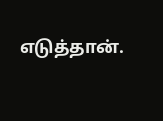எடுத்தான்.